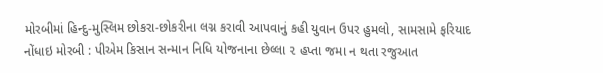મોરબીમાં હિન્દુ-મુસ્લિમ છોકરા-છોકરીના લગ્ન કરાવી આપવાનું કહી યુવાન ઉપર હુમલો, સામસામે ફરિયાદ નોંધાઇ મોરબી : પીએમ કિસાન સન્માન નિધિ યોજનાના છેલ્લા ૨ હપ્તા જમા ન થતા રજુઆત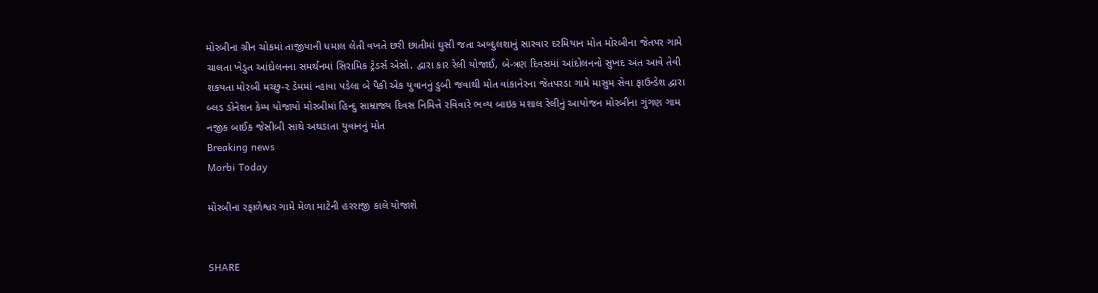મોરબીના ગ્રીન ચોકમાં તાજીયાની ધમાલ લેતી વખતે છરી છાતીમાં ઘુસી જતા અબ્દુલશાનું સારવાર દરમિયાન મોત મોરબીના જેતપર ગામે ચાલતા ખેડુત આંદોલનના સમર્થનમાં સિરામિક ટ્રેડર્સ એસો. દ્વારા કાર રેલી યોજાઈ, બે-ત્રણ દિવસમાં આંદોલનનો સુખદ અંત આવે તેવી શકયતા મોરબી મચ્છુ-૨ ડેમમાં ન્હાવા પડેલા બે પૈકી એક યુવાનનું ડુબી જવાથી મોત વાંકાનેરના જેતપરડા ગામે માસુમ સેવા ફાઉન્ડેશ દ્વારા બ્લડ ડોનેશન કેમ્પ યોજાયો મોરબીમાં હિન્દુ સામ્રાજ્ય દિવસ નિમિત્તે રવિવારે ભવ્ય બાઇક મશાલ રેલીનું આયોજન મોરબીના ગુંગણ ગામ નજીક બાઈક જેસીબી સાથે અથડાતા યુવાનનું મોત
Breaking news
Morbi Today

મોરબીના રફાળેશ્વર ગામે મેળા માટેની હરરાજી કાલે યોજાશે


SHARE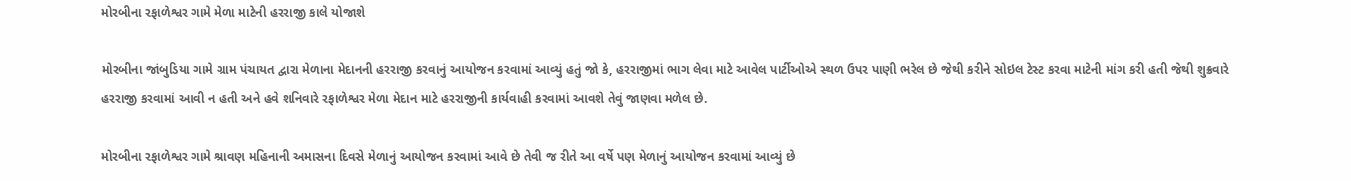મોરબીના રફાળેશ્વર ગામે મેળા માટેની હરરાજી કાલે યોજાશે

મોરબીના જાંબુડિયા ગામે ગ્રામ પંચાયત દ્વારા મેળાના મેદાનની હરરાજી કરવાનું આયોજન કરવામાં આવ્યું હતું જો કે, હરરાજીમાં ભાગ લેવા માટે આવેલ પાર્ટીઓએ સ્થળ ઉપર પાણી ભરેલ છે જેથી કરીને સોઇલ ટેસ્ટ કરવા માટેની માંગ કરી હતી જેથી શુક્રવારે હરરાજી કરવામાં આવી ન હતી અને હવે શનિવારે રફાળેશ્વર મેળા મેદાન માટે હરરાજીની કાર્યવાહી કરવામાં આવશે તેવું જાણવા મળેલ છે.

મોરબીના રફાળેશ્વર ગામે શ્રાવણ મહિનાની અમાસના દિવસે મેળાનું આયોજન કરવામાં આવે છે તેવી જ રીતે આ વર્ષે પણ મેળાનું આયોજન કરવામાં આવ્યું છે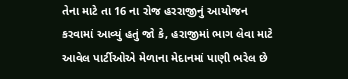તેના માટે તા 16 ના રોજ હરરાજીનું આયોજન કરવામાં આવ્યું હતું જો કે, હરાજીમાં ભાગ લેવા માટે આવેલ પાર્ટીઓએ મેળાના મેદાનમાં પાણી ભરેલ છે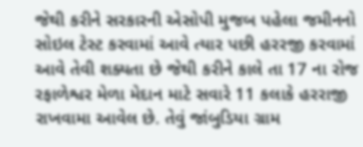જેથી કરીને સરકારની એસોપી મુજબ પહેલા જમીનનો સોઇલ ટેસ્ટ કરવામાં આવે ત્યાર પછી હરરજી કરવામાં આવે તેવી શક્યતા છે જેથી કરીને કાલે તા 17 ના રોજ રફાળેશ્વર મેળા મેદાન માટે સવારે 11 કલાકે હરરાજી રાખવામા આવેલ છે. તેવું જાંબુડિયા ગ્રામ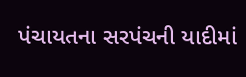પંચાયતના સરપંચની યાદીમાં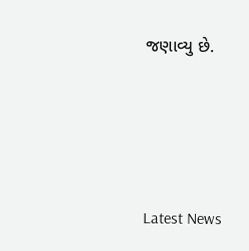જણાવ્યુ છે.






Latest News